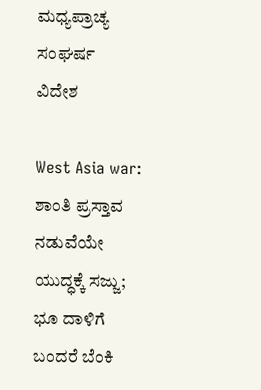ಮಧ್ಯಪ್ರಾಚ್ಯ ಸಂಘರ್ಷ
ವಿದೇಶ

West Asia war: ಶಾಂತಿ ಪ್ರಸ್ತಾವ ನಡುವೆಯೇ ಯುದ್ಧಕ್ಕೆ ಸಜ್ಜು; ಭೂ ದಾಳಿಗೆ ಬಂದರೆ ಬೆಂಕಿ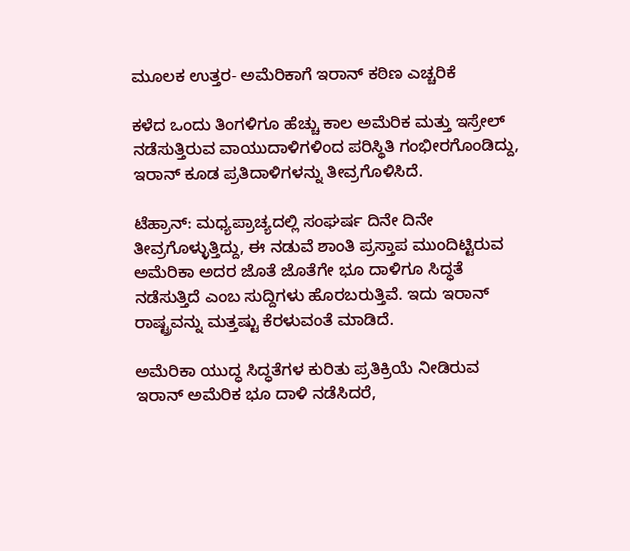ಮೂಲಕ ಉತ್ತರ- ಅಮೆರಿಕಾಗೆ ಇರಾನ್ ಕಠಿಣ ಎಚ್ಚರಿಕೆ

ಕಳೆದ ಒಂದು ತಿಂಗಳಿಗೂ ಹೆಚ್ಚು ಕಾಲ ಅಮೆರಿಕ ಮತ್ತು ಇಸ್ರೇಲ್ ನಡೆಸುತ್ತಿರುವ ವಾಯುದಾಳಿಗಳಿಂದ ಪರಿಸ್ಥಿತಿ ಗಂಭೀರಗೊಂಡಿದ್ದು, ಇರಾನ್ ಕೂಡ ಪ್ರತಿದಾಳಿಗಳನ್ನು ತೀವ್ರಗೊಳಿಸಿದೆ.

ಟೆಹ್ರಾನ್: ಮಧ್ಯಪ್ರಾಚ್ಯದಲ್ಲಿ ಸಂಘರ್ಷ ದಿನೇ ದಿನೇ ತೀವ್ರಗೊಳ್ಳುತ್ತಿದ್ದು, ಈ ನಡುವೆ ಶಾಂತಿ ಪ್ರಸ್ತಾಪ ಮುಂದಿಟ್ಟಿರುವ ಅಮೆರಿಕಾ ಅದರ ಜೊತೆ ಜೊತೆಗೇ ಭೂ ದಾಳಿಗೂ ಸಿದ್ಧತೆ ನಡೆಸುತ್ತಿದೆ ಎಂಬ ಸುದ್ದಿಗಳು ಹೊರಬರುತ್ತಿವೆ. ಇದು ಇರಾನ್ ರಾಷ್ಟ್ರವನ್ನು ಮತ್ತಷ್ಟು ಕೆರಳುವಂತೆ ಮಾಡಿದೆ.

ಅಮೆರಿಕಾ ಯುದ್ಧ ಸಿದ್ಧತೆಗಳ ಕುರಿತು ಪ್ರತಿಕ್ರಿಯೆ ನೀಡಿರುವ ಇರಾನ್ ಅಮೆರಿಕ ಭೂ ದಾಳಿ ನಡೆಸಿದರೆ,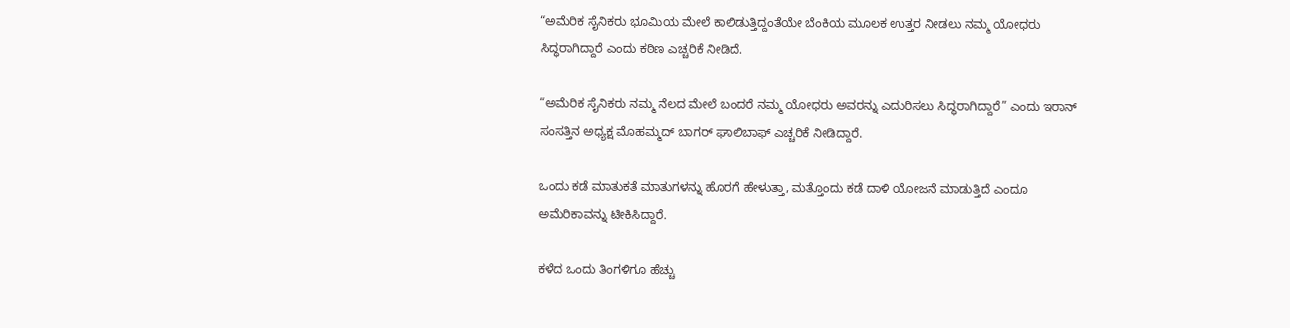“ಅಮೆರಿಕ ಸೈನಿಕರು ಭೂಮಿಯ ಮೇಲೆ ಕಾಲಿಡುತ್ತಿದ್ದಂತೆಯೇ ಬೆಂಕಿಯ ಮೂಲಕ ಉತ್ತರ ನೀಡಲು ನಮ್ಮ ಯೋಧರು ಸಿದ್ಧರಾಗಿದ್ದಾರೆ ಎಂದು ಕಠಿಣ ಎಚ್ಚರಿಕೆ ನೀಡಿದೆ.

“ಅಮೆರಿಕ ಸೈನಿಕರು ನಮ್ಮ ನೆಲದ ಮೇಲೆ ಬಂದರೆ ನಮ್ಮ ಯೋಧರು ಅವರನ್ನು ಎದುರಿಸಲು ಸಿದ್ಧರಾಗಿದ್ದಾರೆ” ಎಂದು ಇರಾನ್ ಸಂಸತ್ತಿನ ಅಧ್ಯಕ್ಷ ಮೊಹಮ್ಮದ್ ಬಾಗರ್ ಘಾಲಿಬಾಫ್ ಎಚ್ಚರಿಕೆ ನೀಡಿದ್ದಾರೆ.

ಒಂದು ಕಡೆ ಮಾತುಕತೆ ಮಾತುಗಳನ್ನು ಹೊರಗೆ ಹೇಳುತ್ತಾ, ಮತ್ತೊಂದು ಕಡೆ ದಾಳಿ ಯೋಜನೆ ಮಾಡುತ್ತಿದೆ ಎಂದೂ ಅಮೆರಿಕಾವನ್ನು ಟೀಕಿಸಿದ್ದಾರೆ.

ಕಳೆದ ಒಂದು ತಿಂಗಳಿಗೂ ಹೆಚ್ಚು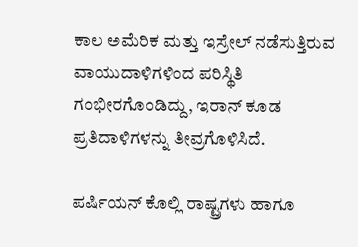ಕಾಲ ಅಮೆರಿಕ ಮತ್ತು ಇಸ್ರೇಲ್ ನಡೆಸುತ್ತಿರುವ ವಾಯುದಾಳಿಗಳಿಂದ ಪರಿಸ್ಥಿತಿ ಗಂಭೀರಗೊಂಡಿದ್ದು, ಇರಾನ್ ಕೂಡ ಪ್ರತಿದಾಳಿಗಳನ್ನು ತೀವ್ರಗೊಳಿಸಿದೆ.

ಪರ್ಷಿಯನ್ ಕೊಲ್ಲಿ ರಾಷ್ಟ್ರಗಳು ಹಾಗೂ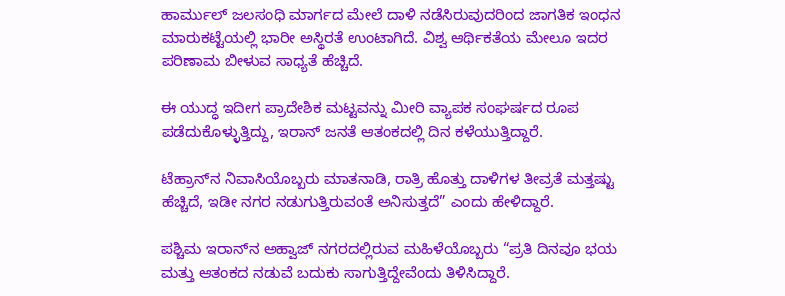ಹಾರ್ಮುಲ್ ಜಲಸಂಧಿ ಮಾರ್ಗದ ಮೇಲೆ ದಾಳಿ ನಡೆಸಿರುವುದರಿಂದ ಜಾಗತಿಕ ಇಂಧನ ಮಾರುಕಟ್ಟೆಯಲ್ಲಿ ಭಾರೀ ಅಸ್ಥಿರತೆ ಉಂಟಾಗಿದೆ. ವಿಶ್ವ ಆರ್ಥಿಕತೆಯ ಮೇಲೂ ಇದರ ಪರಿಣಾಮ ಬೀಳುವ ಸಾಧ್ಯತೆ ಹೆಚ್ಚಿದೆ.

ಈ ಯುದ್ಧ ಇದೀಗ ಪ್ರಾದೇಶಿಕ ಮಟ್ಟವನ್ನು ಮೀರಿ ವ್ಯಾಪಕ ಸಂಘರ್ಷದ ರೂಪ ಪಡೆದುಕೊಳ್ಳುತ್ತಿದ್ದು, ಇರಾನ್ ಜನತೆ ಆತಂಕದಲ್ಲಿ ದಿನ ಕಳೆಯುತ್ತಿದ್ದಾರೆ.

ಟೆಹ್ರಾನ್‌ನ ನಿವಾಸಿಯೊಬ್ಬರು ಮಾತನಾಡಿ, ರಾತ್ರಿ ಹೊತ್ತು ದಾಳಿಗಳ ತೀವ್ರತೆ ಮತ್ತಷ್ಟು ಹೆಚ್ಚಿದೆ, ಇಡೀ ನಗರ ನಡುಗುತ್ತಿರುವಂತೆ ಅನಿಸುತ್ತದೆ” ಎಂದು ಹೇಳಿದ್ದಾರೆ.

ಪಶ್ಚಿಮ ಇರಾನ್‌ನ ಅಹ್ವಾಜ್ ನಗರದಲ್ಲಿರುವ ಮಹಿಳೆಯೊಬ್ಬರು “ಪ್ರತಿ ದಿನವೂ ಭಯ ಮತ್ತು ಆತಂಕದ ನಡುವೆ ಬದುಕು ಸಾಗುತ್ತಿದ್ದೇವೆಂದು ತಿಳಿಸಿದ್ದಾರೆ.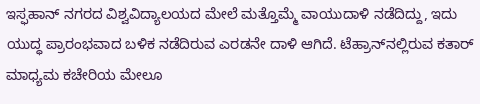ಇಸ್ಫಹಾನ್ ನಗರದ ವಿಶ್ವವಿದ್ಯಾಲಯದ ಮೇಲೆ ಮತ್ತೊಮ್ಮೆ ವಾಯುದಾಳಿ ನಡೆದಿದ್ದು, ಇದು ಯುದ್ಧ ಪ್ರಾರಂಭವಾದ ಬಳಿಕ ನಡೆದಿರುವ ಎರಡನೇ ದಾಳಿ ಆಗಿದೆ. ಟೆಹ್ರಾನ್‌ನಲ್ಲಿರುವ ಕತಾರ್ ಮಾಧ್ಯಮ ಕಚೇರಿಯ ಮೇಲೂ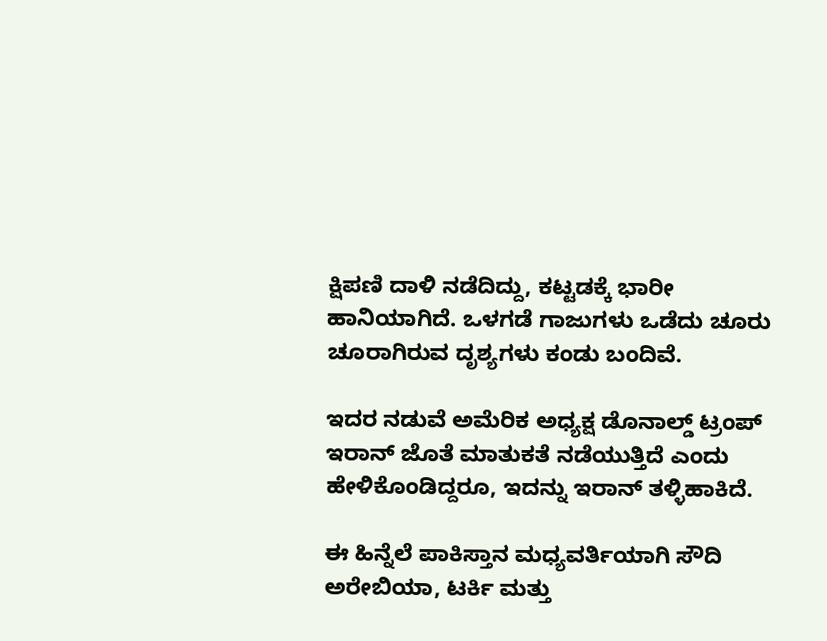ಕ್ಷಿಪಣಿ ದಾಳಿ ನಡೆದಿದ್ದು, ಕಟ್ಟಡಕ್ಕೆ ಭಾರೀ ಹಾನಿಯಾಗಿದೆ. ಒಳಗಡೆ ಗಾಜುಗಳು ಒಡೆದು ಚೂರು ಚೂರಾಗಿರುವ ದೃಶ್ಯಗಳು ಕಂಡು ಬಂದಿವೆ.

ಇದರ ನಡುವೆ ಅಮೆರಿಕ ಅಧ್ಯಕ್ಷ ಡೊನಾಲ್ಡ್ ಟ್ರಂಪ್ ಇರಾನ್ ಜೊತೆ ಮಾತುಕತೆ ನಡೆಯುತ್ತಿದೆ ಎಂದು ಹೇಳಿಕೊಂಡಿದ್ದರೂ, ಇದನ್ನು ಇರಾನ್ ತಳ್ಳಿಹಾಕಿದೆ.

ಈ ಹಿನ್ನೆಲೆ ಪಾಕಿಸ್ತಾನ ಮಧ್ಯವರ್ತಿಯಾಗಿ ಸೌದಿ ಅರೇಬಿಯಾ, ಟರ್ಕಿ ಮತ್ತು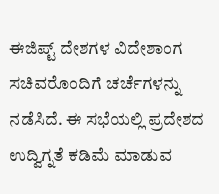ಈಜಿಪ್ಟ್ ದೇಶಗಳ ವಿದೇಶಾಂಗ ಸಚಿವರೊಂದಿಗೆ ಚರ್ಚೆಗಳನ್ನು ನಡೆಸಿದೆ. ಈ ಸಭೆಯಲ್ಲಿ ಪ್ರದೇಶದ ಉದ್ವಿಗ್ನತೆ ಕಡಿಮೆ ಮಾಡುವ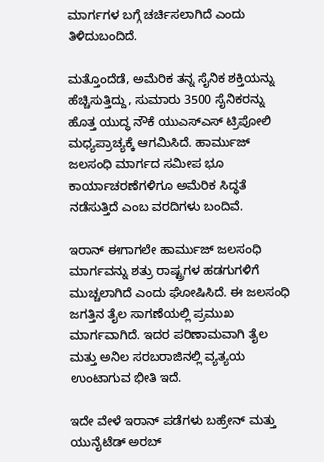ಮಾರ್ಗಗಳ ಬಗ್ಗೆ ಚರ್ಚಿಸಲಾಗಿದೆ ಎಂದು ತಿಳಿದುಬಂದಿದೆ.

ಮತ್ತೊಂದೆಡೆ, ಅಮೆರಿಕ ತನ್ನ ಸೈನಿಕ ಶಕ್ತಿಯನ್ನು ಹೆಚ್ಚಿಸುತ್ತಿದ್ದು, ಸುಮಾರು 3500 ಸೈನಿಕರನ್ನು ಹೊತ್ತ ಯುದ್ಧ ನೌಕೆ ಯುಎಸ್‌ಎಸ್ ಟ್ರಿಪೋಲಿ ಮಧ್ಯಪ್ರಾಚ್ಯಕ್ಕೆ ಆಗಮಿಸಿದೆ. ಹಾರ್ಮುಜ್ ಜಲಸಂಧಿ ಮಾರ್ಗದ ಸಮೀಪ ಭೂ ಕಾರ್ಯಾಚರಣೆಗಳಿಗೂ ಅಮೆರಿಕ ಸಿದ್ಧತೆ ನಡೆಸುತ್ತಿದೆ ಎಂಬ ವರದಿಗಳು ಬಂದಿವೆ.

ಇರಾನ್ ಈಗಾಗಲೇ ಹಾರ್ಮುಜ್ ಜಲಸಂಧಿ ಮಾರ್ಗವನ್ನು ಶತ್ರು ರಾಷ್ಟ್ರಗಳ ಹಡಗುಗಳಿಗೆ ಮುಚ್ಚಲಾಗಿದೆ ಎಂದು ಘೋಷಿಸಿದೆ. ಈ ಜಲಸಂಧಿ ಜಗತ್ತಿನ ತೈಲ ಸಾಗಣೆಯಲ್ಲಿ ಪ್ರಮುಖ ಮಾರ್ಗವಾಗಿದೆ. ಇದರ ಪರಿಣಾಮವಾಗಿ ತೈಲ ಮತ್ತು ಅನಿಲ ಸರಬರಾಜಿನಲ್ಲಿ ವ್ಯತ್ಯಯ ಉಂಟಾಗುವ ಭೀತಿ ಇದೆ.

ಇದೇ ವೇಳೆ ಇರಾನ್ ಪಡೆಗಳು ಬಹ್ರೇನ್ ಮತ್ತು ಯುನೈಟೆಡ್ ಅರಬ್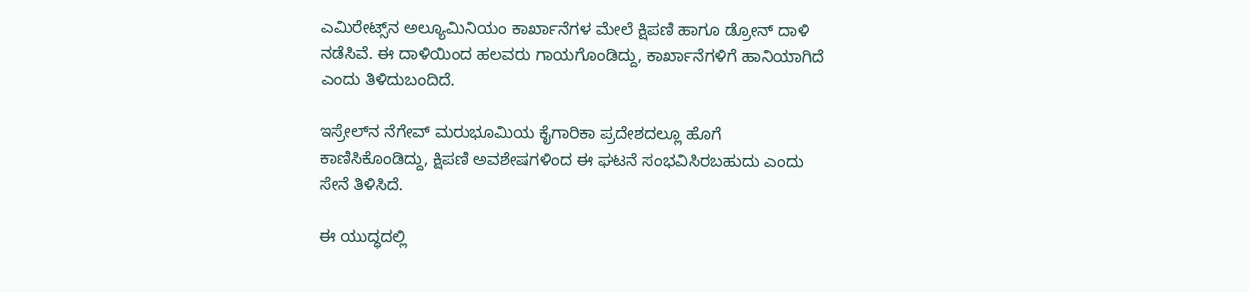ಎಮಿರೇಟ್ಸ್‌ನ ಅಲ್ಯೂಮಿನಿಯಂ ಕಾರ್ಖಾನೆಗಳ ಮೇಲೆ ಕ್ಷಿಪಣಿ ಹಾಗೂ ಡ್ರೋನ್ ದಾಳಿ ನಡೆಸಿವೆ. ಈ ದಾಳಿಯಿಂದ ಹಲವರು ಗಾಯಗೊಂಡಿದ್ದು, ಕಾರ್ಖಾನೆಗಳಿಗೆ ಹಾನಿಯಾಗಿದೆ ಎಂದು ತಿಳಿದುಬಂದಿದೆ.

ಇಸ್ರೇಲ್‌ನ ನೆಗೇವ್ ಮರುಭೂಮಿಯ ಕೈಗಾರಿಕಾ ಪ್ರದೇಶದಲ್ಲೂ ಹೊಗೆ ಕಾಣಿಸಿಕೊಂಡಿದ್ದು, ಕ್ಷಿಪಣಿ ಅವಶೇಷಗಳಿಂದ ಈ ಘಟನೆ ಸಂಭವಿಸಿರಬಹುದು ಎಂದು ಸೇನೆ ತಿಳಿಸಿದೆ.

ಈ ಯುದ್ಧದಲ್ಲಿ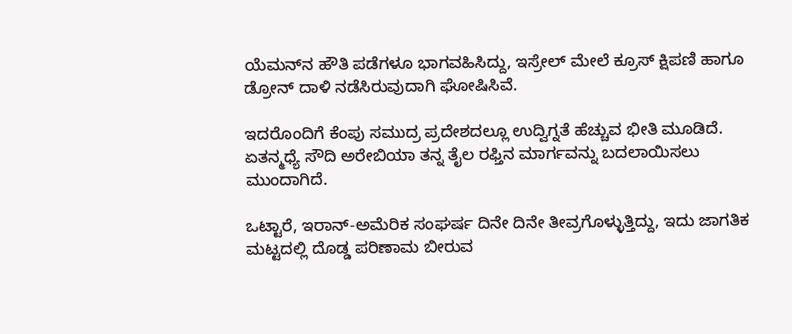ಯೆಮನ್‌ನ ಹೌತಿ ಪಡೆಗಳೂ ಭಾಗವಹಿಸಿದ್ದು, ಇಸ್ರೇಲ್ ಮೇಲೆ ಕ್ರೂಸ್ ಕ್ಷಿಪಣಿ ಹಾಗೂ ಡ್ರೋನ್ ದಾಳಿ ನಡೆಸಿರುವುದಾಗಿ ಘೋಷಿಸಿವೆ.

ಇದರೊಂದಿಗೆ ಕೆಂಪು ಸಮುದ್ರ ಪ್ರದೇಶದಲ್ಲೂ ಉದ್ವಿಗ್ನತೆ ಹೆಚ್ಚುವ ಭೀತಿ ಮೂಡಿದೆ. ಏತನ್ಮಧ್ಯೆ ಸೌದಿ ಅರೇಬಿಯಾ ತನ್ನ ತೈಲ ರಫ್ತಿನ ಮಾರ್ಗವನ್ನು ಬದಲಾಯಿಸಲು ಮುಂದಾಗಿದೆ.

ಒಟ್ಟಾರೆ, ಇರಾನ್-ಅಮೆರಿಕ ಸಂಘರ್ಷ ದಿನೇ ದಿನೇ ತೀವ್ರಗೊಳ್ಳುತ್ತಿದ್ದು, ಇದು ಜಾಗತಿಕ ಮಟ್ಟದಲ್ಲಿ ದೊಡ್ಡ ಪರಿಣಾಮ ಬೀರುವ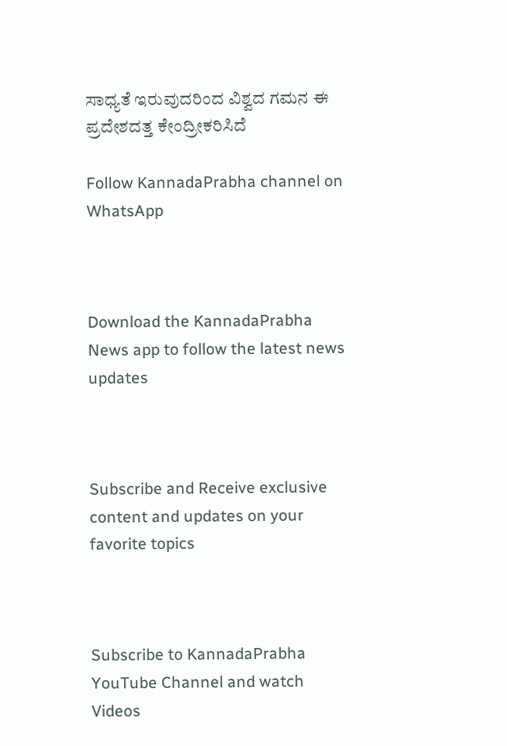ಸಾಧ್ಯತೆ ಇರುವುದರಿಂದ ವಿಶ್ವದ ಗಮನ ಈ ಪ್ರದೇಶದತ್ತ ಕೇಂದ್ರೀಕರಿಸಿದೆ

Follow KannadaPrabha channel on WhatsApp



Download the KannadaPrabha News app to follow the latest news updates



Subscribe and Receive exclusive content and updates on your favorite topics



Subscribe to KannadaPrabha YouTube Channel and watch Videos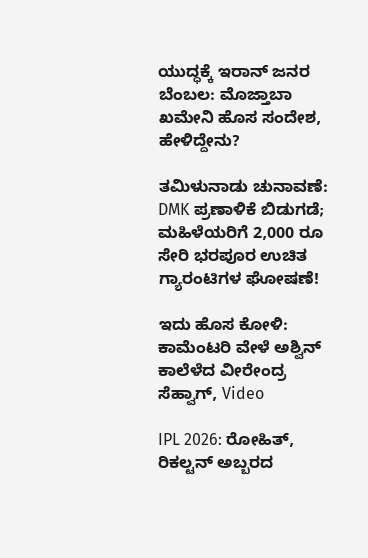ಯುದ್ಧಕ್ಕೆ ಇರಾನ್ ಜನರ ಬೆಂಬಲ: ಮೊಜ್ತಾಬಾ ಖಮೇನಿ ಹೊಸ ಸಂದೇಶ, ಹೇಳಿದ್ದೇನು?

ತಮಿಳುನಾಡು ಚುನಾವಣೆ: DMK ಪ್ರಣಾಳಿಕೆ ಬಿಡುಗಡೆ; ಮಹಿಳೆಯರಿಗೆ 2,000 ರೂ ಸೇರಿ ಭರಪೂರ ಉಚಿತ ಗ್ಯಾರಂಟಿಗಳ ಘೋಷಣೆ!

ಇದು ಹೊಸ ಕೋಳಿ: ಕಾಮೆಂಟರಿ ವೇಳೆ ಅಶ್ವಿನ್ ಕಾಲೆಳೆದ ವೀರೇಂದ್ರ ಸೆಹ್ವಾಗ್, Video

IPL 2026: ರೋಹಿತ್, ರಿಕಲ್ಟನ್ ಅಬ್ಬರದ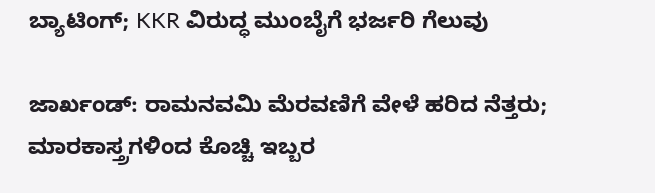ಬ್ಯಾಟಿಂಗ್; KKR ವಿರುದ್ಧ ಮುಂಬೈಗೆ ಭರ್ಜರಿ ಗೆಲುವು

ಜಾರ್ಖಂಡ್‌: ರಾಮನವಮಿ ಮೆರವಣಿಗೆ ವೇಳೆ ಹರಿದ ನೆತ್ತರು; ಮಾರಕಾಸ್ತ್ರಗಳಿಂದ ಕೊಚ್ಚಿ ಇಬ್ಬರ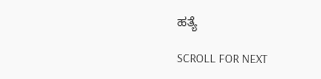ಹತ್ಯೆ

SCROLL FOR NEXT